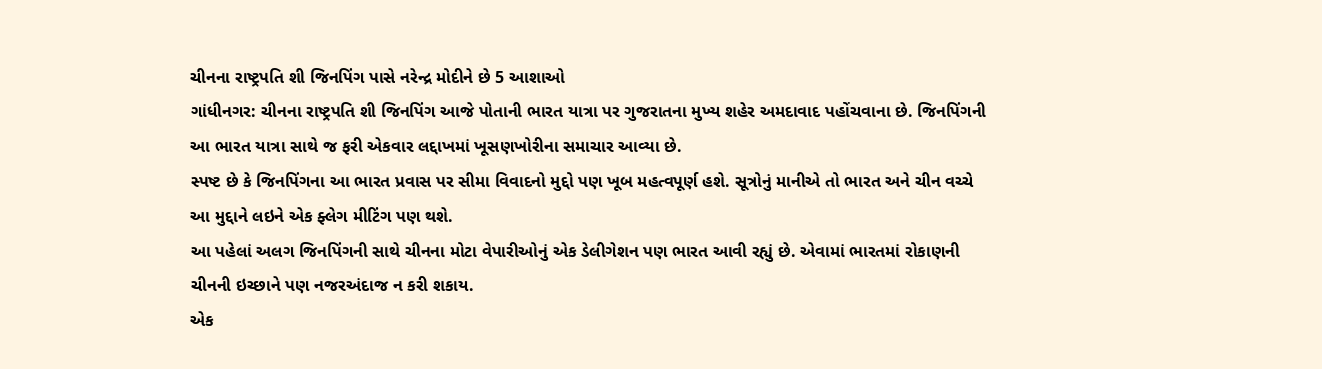ચીનના રાષ્ટ્રપતિ શી જિનપિંગ પાસે નરેન્દ્ર મોદીને છે 5 આશાઓ
ગાંધીનગર: ચીનના રાષ્ટ્રપતિ શી જિનપિંગ આજે પોતાની ભારત યાત્રા પર ગુજરાતના મુખ્ય શહેર અમદાવાદ પહોંચવાના છે. જિનપિંગની આ ભારત યાત્રા સાથે જ ફરી એકવાર લદ્દાખમાં ખૂસણખોરીના સમાચાર આવ્યા છે.
સ્પષ્ટ છે કે જિનપિંગના આ ભારત પ્રવાસ પર સીમા વિવાદનો મુદ્દો પણ ખૂબ મહત્વપૂર્ણ હશે. સૂત્રોનું માનીએ તો ભારત અને ચીન વચ્ચે આ મુદ્દાને લઇને એક ફ્લેગ મીટિંગ પણ થશે.
આ પહેલાં અલગ જિનપિંગની સાથે ચીનના મોટા વેપારીઓનું એક ડેલીગેશન પણ ભારત આવી રહ્યું છે. એવામાં ભારતમાં રોકાણની ચીનની ઇચ્છાને પણ નજરઅંદાજ ન કરી શકાય.
એક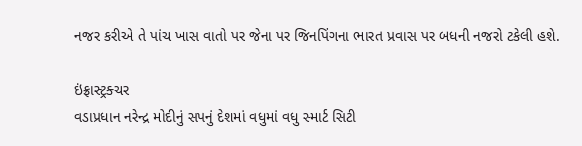નજર કરીએ તે પાંચ ખાસ વાતો પર જેના પર જિનપિંગના ભારત પ્રવાસ પર બધની નજરો ટકેલી હશે.

ઇંફ્રાસ્ટ્રક્ચર
વડાપ્રધાન નરેન્દ્ર મોદીનું સપનું દેશમાં વધુમાં વધુ સ્માર્ટ સિટી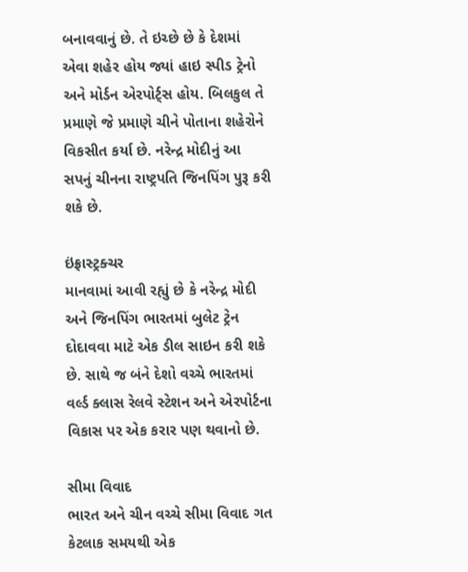બનાવવાનું છે. તે ઇચ્છે છે કે દેશમાં એવા શહેર હોય જ્યાં હાઇ સ્પીડ ટ્રેનો અને મોર્ડન એરપોર્ટ્સ હોય. બિલકુલ તે પ્રમાણે જે પ્રમાણે ચીને પોતાના શહેરોને વિકસીત કર્યા છે. નરેન્દ્ર મોદીનું આ સપનું ચીનના રાષ્ટ્રપતિ જિનપિંગ પુરૂ કરી શકે છે.

ઇંફ્રાસ્ટ્રક્ચર
માનવામાં આવી રહ્યું છે કે નરેન્દ્ર મોદી અને જિનપિંગ ભારતમાં બુલેટ ટ્રેન દોદાવવા માટે એક ડીલ સાઇન કરી શકે છે. સાથે જ બંને દેશો વચ્ચે ભારતમાં વર્લ્ડ ક્લાસ રેલવે સ્ટેશન અને એરપોર્ટના વિકાસ પર એક કરાર પણ થવાનો છે.

સીમા વિવાદ
ભારત અને ચીન વચ્ચે સીમા વિવાદ ગત કેટલાક સમયથી એક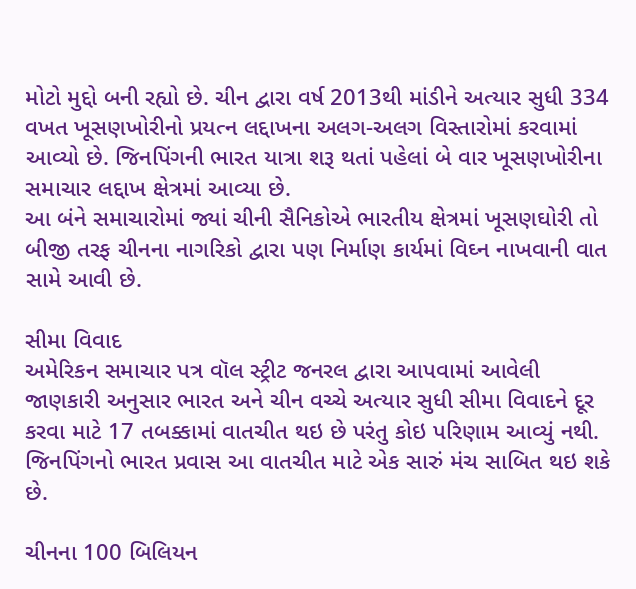મોટો મુદ્દો બની રહ્યો છે. ચીન દ્વારા વર્ષ 2013થી માંડીને અત્યાર સુધી 334 વખત ખૂસણખોરીનો પ્રયત્ન લદ્દાખના અલગ-અલગ વિસ્તારોમાં કરવામાં આવ્યો છે. જિનપિંગની ભારત યાત્રા શરૂ થતાં પહેલાં બે વાર ખૂસણખોરીના સમાચાર લદ્દાખ ક્ષેત્રમાં આવ્યા છે.
આ બંને સમાચારોમાં જ્યાં ચીની સૈનિકોએ ભારતીય ક્ષેત્રમાં ખૂસણઘોરી તો બીજી તરફ ચીનના નાગરિકો દ્વારા પણ નિર્માણ કાર્યમાં વિઘ્ન નાખવાની વાત સામે આવી છે.

સીમા વિવાદ
અમેરિકન સમાચાર પત્ર વૉલ સ્ટ્રીટ જનરલ દ્વારા આપવામાં આવેલી જાણકારી અનુસાર ભારત અને ચીન વચ્ચે અત્યાર સુધી સીમા વિવાદને દૂર કરવા માટે 17 તબક્કામાં વાતચીત થઇ છે પરંતુ કોઇ પરિણામ આવ્યું નથી. જિનપિંગનો ભારત પ્રવાસ આ વાતચીત માટે એક સારું મંચ સાબિત થઇ શકે છે.

ચીનના 100 બિલિયન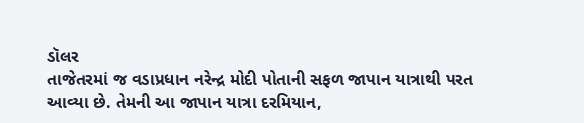ડૉલર
તાજેતરમાં જ વડાપ્રધાન નરેન્દ્ર મોદી પોતાની સફળ જાપાન યાત્રાથી પરત આવ્યા છે. તેમની આ જાપાન યાત્રા દરમિયાન,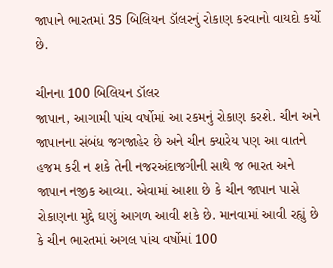જાપાને ભારતમાં 35 બિલિયન ડૉલરનું રોકાણ કરવાનો વાયદો કર્યો છે.

ચીનના 100 બિલિયન ડૉલર
જાપાન, આગામી પાંચ વર્ષોમાં આ રકમનું રોકાણ કરશે. ચીન અને જાપાનના સંબંધ જગજાહેર છે અને ચીન ક્યારેય પણ આ વાતને હજમ કરી ન શકે તેની નજરઅંદાજગીની સાથે જ ભારત અને જાપાન નજીક આવ્યા. એવામાં આશા છે કે ચીન જાપાન પાસે રોકાણના મુદ્દે ઘણું આગળ આવી શકે છે. માનવામાં આવી રહ્યું છે કે ચીન ભારતમાં અગલ પાંચ વર્ષોમાં 100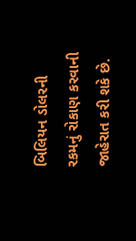બિલિયન ડોલરની રકમનું રોકાણ કરવાની જાહેરાત કરી શકે છે.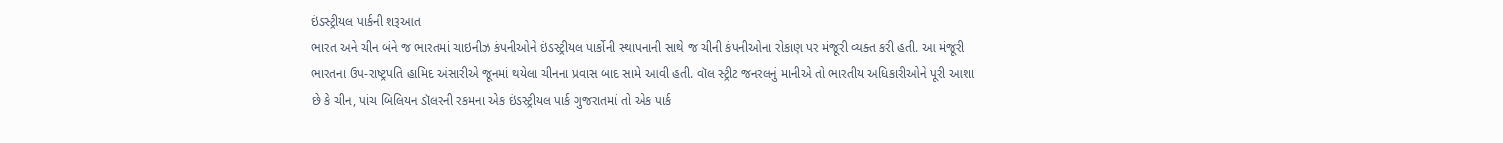ઇંડસ્ટ્રીયલ પાર્કની શરૂઆત
ભારત અને ચીન બંને જ ભારતમાં ચાઇનીઝ કંપનીઓને ઇંડસ્ટ્રીયલ પાર્કોની સ્થાપનાની સાથે જ ચીની કંપનીઓના રોકાણ પર મંજૂરી વ્યક્ત કરી હતી. આ મંજૂરી ભારતના ઉપ-રાષ્ટ્રપતિ હામિદ અંસારીએ જૂનમાં થયેલા ચીનના પ્રવાસ બાદ સામે આવી હતી. વૉલ સ્ટ્રીટ જનરલનું માનીએ તો ભારતીય અધિકારીઓને પૂરી આશા છે કે ચીન, પાંચ બિલિયન ડૉલરની રકમના એક ઇંડસ્ટ્રીયલ પાર્ક ગુજરાતમાં તો એક પાર્ક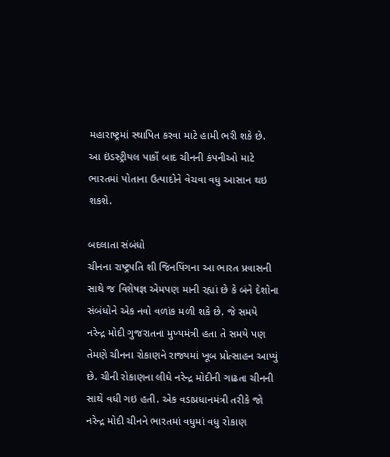મહારાષ્ટ્રમાં સ્થાપિત કરવા માટે હામી ભરી શકે છે. આ ઇંડસ્ટ્રીયલ પાર્કો બાદ ચીનની કંપનીઓ માટે ભારતમાં પોતાના ઉત્પાદોને વેચવા વધુ આસાન થઇ શકશે.

બદલાતા સંબંધો
ચીનના રાષ્ટ્રપતિ શી જિનપિંગના આ ભારત પ્રવાસની સાથે જ વિશેષજ્ઞ એમપણ માની રહ્યાં છે કે બંને દેશોના સંબંધોને એક નવો વળાંક મળી શકે છે. જે સમયે નરેન્દ્ર મોદી ગુજરાતના મુખ્યમંત્રી હતા તે સમયે પણ તેમણે ચીનના રોકાણને રાજ્યમાં ખૂબ પ્રોત્સાહન આપ્યું છે. ચીની રોકાણના લીધે નરેન્દ્ર મોદીની ગાઢતા ચીનની સાથે વધી ગઇ હતી. એક વડાપ્રધાનમંત્રી તરીકે જો નરેન્દ્ર મોદી ચીનને ભારતમાં વધુમાં વધુ રોકાણ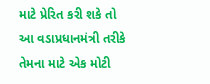માટે પ્રેરિત કરી શકે તો આ વડાપ્રધાનમંત્રી તરીકે તેમના માટે એક મોટી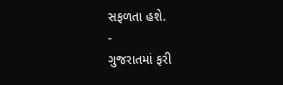સફળતા હશે.
-
ગુજરાતમાં ફરી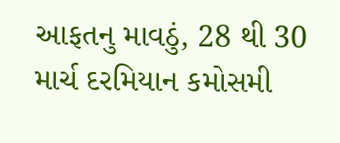આફતનુ માવઠું, 28 થી 30 માર્ચ દરમિયાન કમોસમી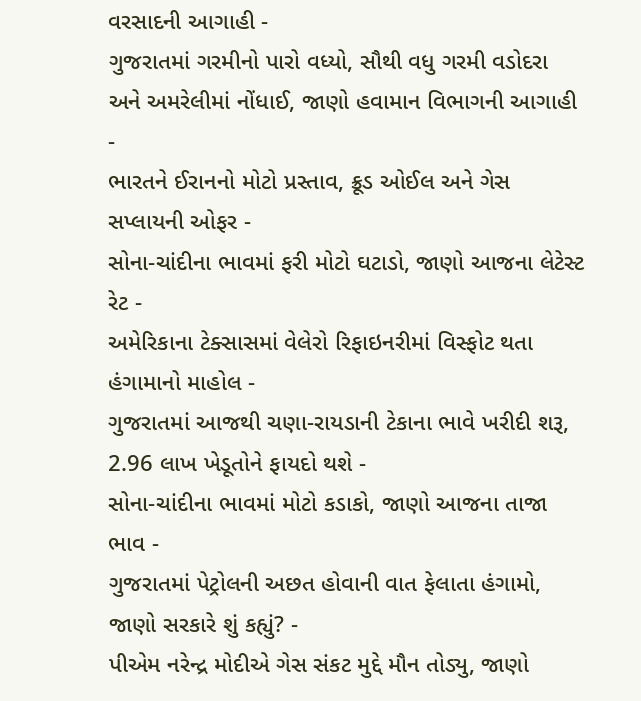વરસાદની આગાહી -
ગુજરાતમાં ગરમીનો પારો વધ્યો, સૌથી વધુ ગરમી વડોદરા અને અમરેલીમાં નોંધાઈ, જાણો હવામાન વિભાગની આગાહી -
ભારતને ઈરાનનો મોટો પ્રસ્તાવ, ક્રૂડ ઓઈલ અને ગેસ સપ્લાયની ઓફર -
સોના-ચાંદીના ભાવમાં ફરી મોટો ઘટાડો, જાણો આજના લેટેસ્ટ રેટ -
અમેરિકાના ટેક્સાસમાં વેલેરો રિફાઇનરીમાં વિસ્ફોટ થતા હંગામાનો માહોલ -
ગુજરાતમાં આજથી ચણા-રાયડાની ટેકાના ભાવે ખરીદી શરૂ, 2.96 લાખ ખેડૂતોને ફાયદો થશે -
સોના-ચાંદીના ભાવમાં મોટો કડાકો, જાણો આજના તાજા ભાવ -
ગુજરાતમાં પેટ્રોલની અછત હોવાની વાત ફેલાતા હંગામો, જાણો સરકારે શું કહ્યું? -
પીએમ નરેન્દ્ર મોદીએ ગેસ સંકટ મુદ્દે મૌન તોડ્યુ, જાણો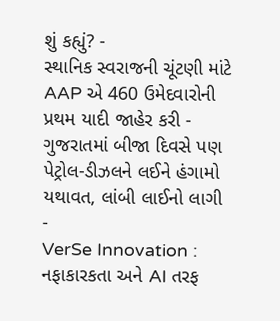શું કહ્યું? -
સ્થાનિક સ્વરાજની ચૂંટણી માંટે AAP એ 460 ઉમેદવારોની પ્રથમ યાદી જાહેર કરી -
ગુજરાતમાં બીજા દિવસે પણ પેટ્રોલ-ડીઝલને લઈને હંગામો યથાવત, લાંબી લાઈનો લાગી -
VerSe Innovation : નફાકારકતા અને AI તરફ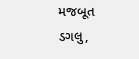મજબૂત ડગલુ,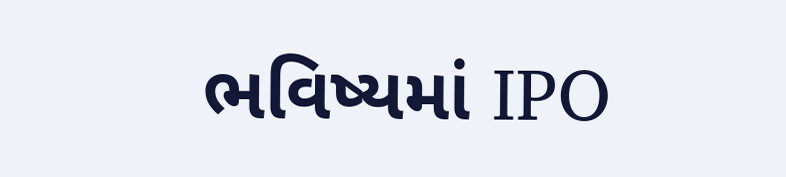ભવિષ્યમાં IPO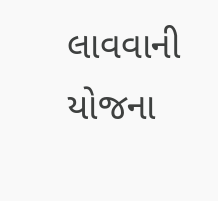લાવવાની યોજના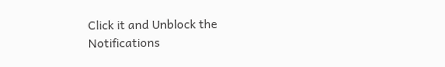Click it and Unblock the Notifications